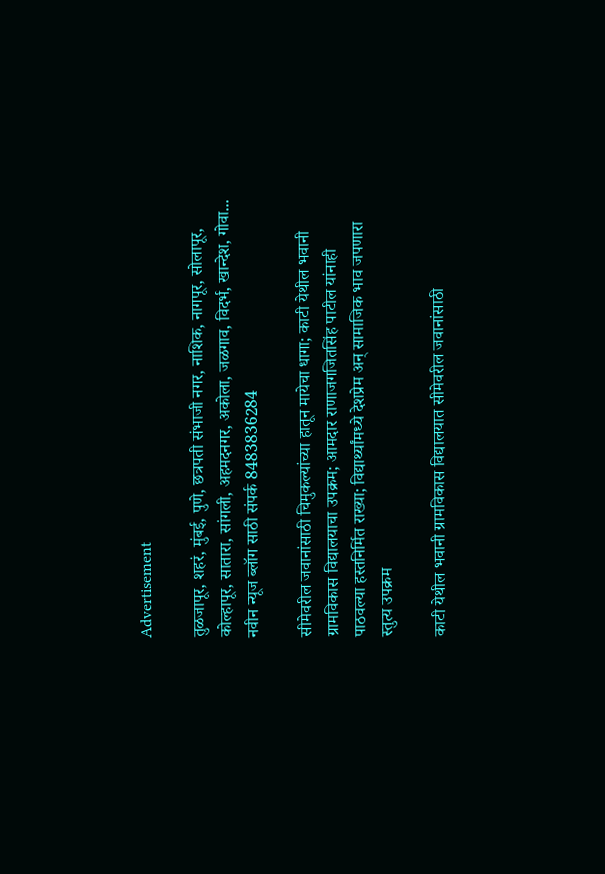Advertisement

तुळजापूर, शहरं, मुंबई, पुणे, छत्रपती संभाजी नगर, नाशिक, नागपूर, सोलापूर, कोल्हापूर, सातारा, सांगली, अहमदनगर, अकोला, जळगाव, विदर्भ, खान्देश, गोवा... नवीन न्यूज ब्लॉग साठी संपर्क 8483836284

सीमेवरील जवानांसाठी चिमुकल्यांच्या हातून मायेचा धागा; काटी येथील भवानी ग्रामविकास विद्यालयाचा उपक्रम; आमदार राणाजगजितसिंह पाटील यांनाही पाठवल्या हस्तनिर्मित राख्या; विद्यार्थ्यांमध्ये देशप्रेम अन् सामाजिक भाव जपणारा स्तुत्य उपक्रम

काटी येथील भवानी ग्रामविकास विद्यालयात सीमेवरील जवानांसाठी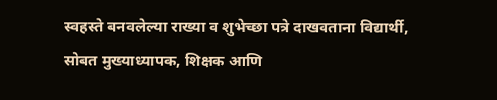स्वहस्ते बनवलेल्या राख्या व शुभेच्छा पत्रे दाखवताना विद्यार्थी, सोबत मुख्याध्यापक, शिक्षक आणि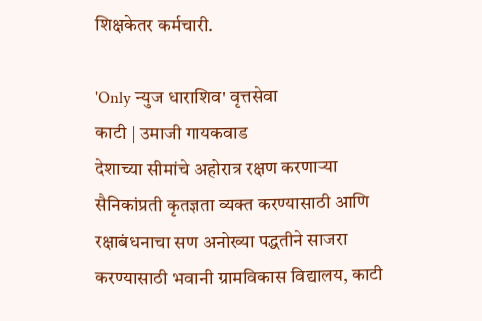शिक्षकेतर कर्मचारी.

'Only न्युज धाराशिव' वृत्तसेवा
काटी | उमाजी गायकवाड
देशाच्या सीमांचे अहोरात्र रक्षण करणाऱ्या सैनिकांप्रती कृतज्ञता व्यक्त करण्यासाठी आणि रक्षाबंधनाचा सण अनोख्या पद्धतीने साजरा करण्यासाठी भवानी ग्रामविकास विद्यालय, काटी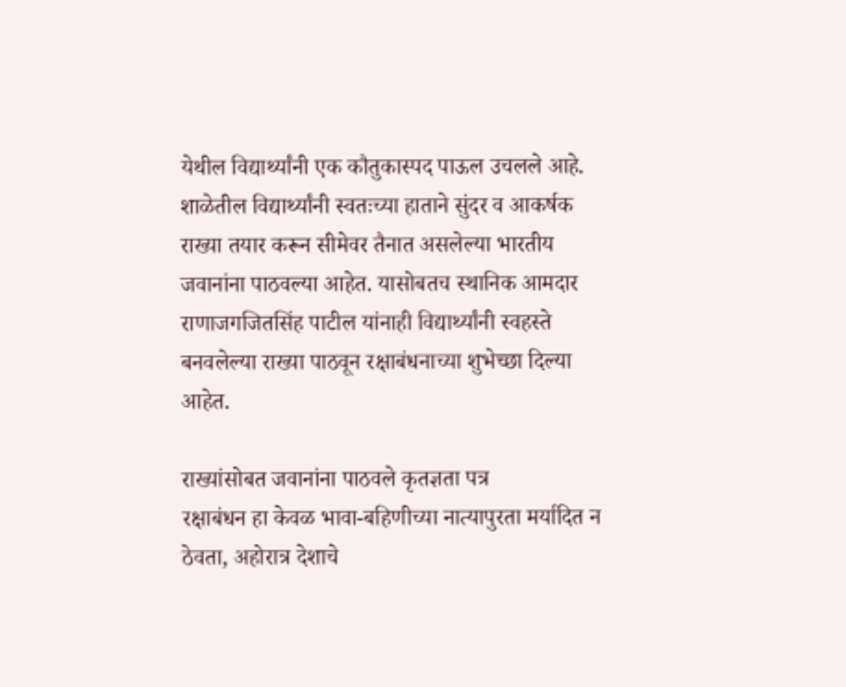येथील विद्यार्थ्यांनी एक कौतुकास्पद पाऊल उचलले आहे. शाळेतील विद्यार्थ्यांनी स्वतःच्या हाताने सुंदर व आकर्षक राख्या तयार करून सीमेवर तैनात असलेल्या भारतीय जवानांना पाठवल्या आहेत. यासोबतच स्थानिक आमदार राणाजगजितसिंह पाटील यांनाही विद्यार्थ्यांनी स्वहस्ते बनवलेल्या राख्या पाठवून रक्षाबंधनाच्या शुभेच्छा दिल्या आहेत.

राख्यांसोबत जवानांना पाठवले कृतज्ञता पत्र
रक्षाबंधन हा केवळ भावा-बहिणीच्या नात्यापुरता मर्यादित न ठेवता, अहोरात्र देशाचे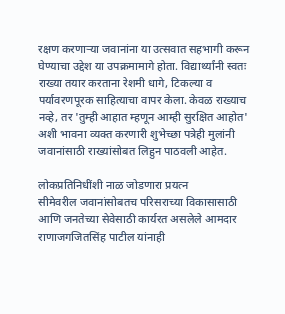रक्षण करणाऱ्या जवानांना या उत्सवात सहभागी करून घेण्याचा उद्देश या उपक्रमामागे होता. विद्यार्थ्यांनी स्वतः राख्या तयार करताना रेशमी धागे, टिकल्या व पर्यावरणपूरक साहित्याचा वापर केला. केवळ राख्याच नव्हे, तर 'तुम्ही आहात म्हणून आम्ही सुरक्षित आहोत' अशी भावना व्यक्त करणारी शुभेच्छा पत्रेही मुलांनी जवानांसाठी राख्यांसोबत लिहुन पाठवली आहेत.

लोकप्रतिनिधींशी नाळ जोडणारा प्रयत्न
सीमेवरील जवानांसोबतच परिसराच्या विकासासाठी आणि जनतेच्या सेवेसाठी कार्यरत असलेले आमदार राणाजगजितसिंह पाटील यांनाही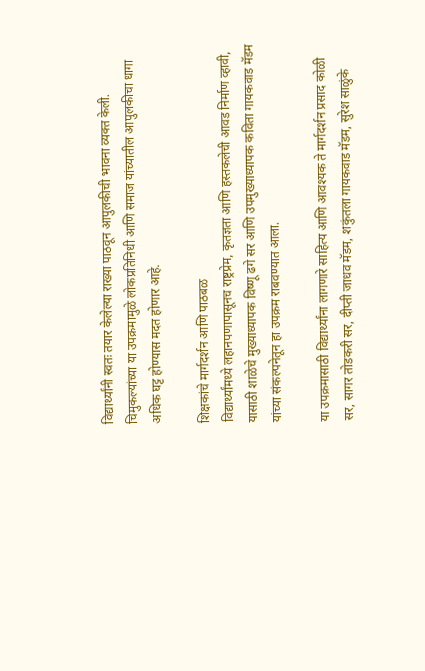विद्यार्थ्यांनी स्वतः तयार केलेल्या राख्या पाठवून आपुलकीची भावना व्यक्त केली. चिमुकल्यांच्या या उपक्रमामुळे लोकप्रतिनिधी आणि समाज यांच्यातील आपुलकीचा धागा अधिक घट्ट होण्यास मदत होणार आहे.

शिक्षकांचे मार्गदर्शन आणि पाठबळ
विद्यार्थ्यांमध्ये लहानपणापासूनच राष्ट्रप्रेम, कृतज्ञता आणि हस्तकलेची आवड निर्माण व्हावी, यासाठी शाळेचे मुख्याध्यापक विष्णू ढगे सर आणि उपमुख्याध्यापक कविता गायकवाड मॅडम यांच्या संकल्पनेतून हा उपक्रम राबवण्यात आला.

या उपक्रमासाठी विद्यार्थ्यांना लागणारे साहित्य आणि आवश्यक ते मार्गदर्शन प्रसाद कोळी सर, सागर तोडकरी सर, दीप्ती जाधव मॅडम, शकुंतला गायकवाड मॅडम, सुरेश साळुंके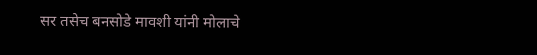सर तसेच बनसोडे मावशी यांनी मोलाचे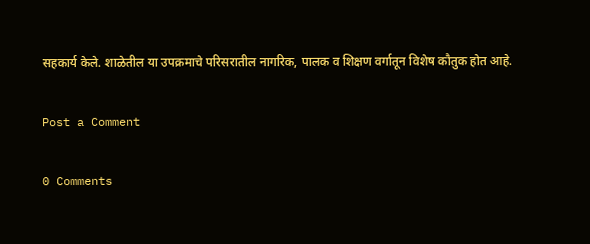सहकार्य केले. शाळेतील या उपक्रमाचे परिसरातील नागरिक, पालक व शिक्षण वर्गातून विशेष कौतुक होत आहे.

Post a Comment

0 Comments